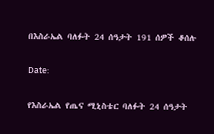በእስራኤል ባለፉት 24 ሰዓታት 191 ሰዎች ቆሰሉ

Date:

የእስራኤል የጤና ሚኒስቴር ባለፉት 24 ሰዓታት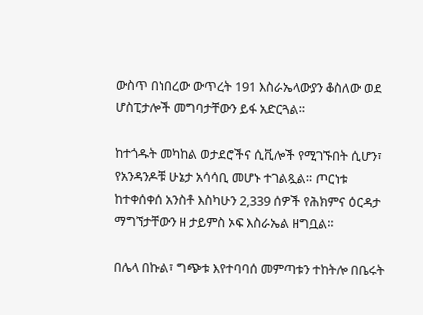ውስጥ በነበረው ውጥረት 191 እስራኤላውያን ቆስለው ወደ ሆስፒታሎች መግባታቸውን ይፋ አድርጓል።

ከተጎዱት መካከል ወታደሮችና ሲቪሎች የሚገኙበት ሲሆን፣ የአንዳንዶቹ ሁኔታ አሳሳቢ መሆኑ ተገልጿል። ጦርነቱ ከተቀሰቀሰ አንስቶ እስካሁን 2,339 ሰዎች የሕክምና ዕርዳታ ማግኘታቸውን ዘ ታይምስ ኦፍ እስራኤል ዘግቧል።

በሌላ በኩል፣ ግጭቱ እየተባባሰ መምጣቱን ተከትሎ በቤሩት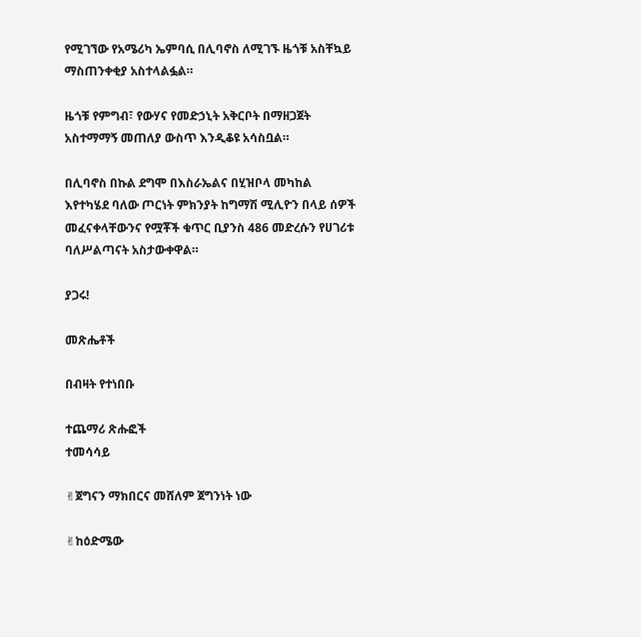የሚገኘው የአሜሪካ ኤምባሲ በሊባኖስ ለሚገኙ ዜጎቹ አስቸኳይ ማስጠንቀቂያ አስተላልፏል።

ዜጎቹ የምግብ፣ የውሃና የመድኃኒት አቅርቦት በማዘጋጀት አስተማማኝ መጠለያ ውስጥ እንዲቆዩ አሳስቧል።

በሊባኖስ በኩል ደግሞ በእስራኤልና በሂዝቦላ መካከል እየተካሄደ ባለው ጦርነት ምክንያት ከግማሽ ሚሊዮን በላይ ሰዎች መፈናቀላቸውንና የሟቾች ቁጥር ቢያንስ 486 መድረሱን የሀገሪቱ ባለሥልጣናት አስታውቀዋል።

ያጋሩ!

መጽሔቶች

በብዛት የተነበቡ

ተጨማሪ ጽሑፎች
ተመሳሳይ

✌ጀግናን ማክበርና መሸለም ጀግንነት ነው

✌ከዕድሜው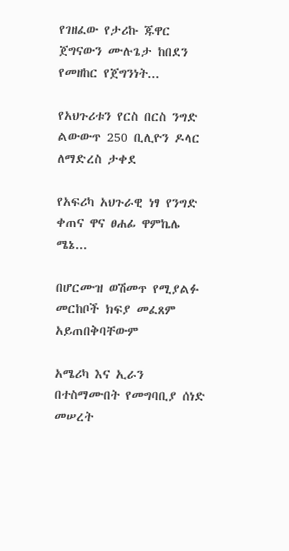የገዘፈው የታሪኩ ጁዋር ጀግናውን ሙሉጌታ ከበደን የመዘከር የጀግንነት...

የአህጉሪቱን የርስ በርስ ንግድ ልውውጥ 250 ቢሊዮን ዶላር ለማድረስ ታቀደ

የአፍሪካ አህጉራዊ ነፃ የንግድ ቀጠና ዋና ፀሐፊ ዋምኬሌ ሜኔ...

በሆርሙዝ ወሽመጥ የሚያልፉ መርከቦች ክፍያ መፈጸም አይጠበቅባቸውም

አሜሪካ እና ኢራን በተስማሙበት የመግባቢያ ሰነድ መሠረት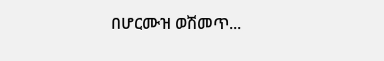በሆርሙዝ ወሽመጥ...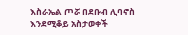እስራኤል ጦሯ በደቡብ ሊባኖስ እንደሚቆይ አስታወቀች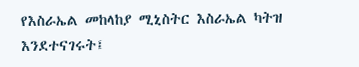የእስራኤል መከላከያ ሚኒስትር እስራኤል ካትዝ እንደተናገሩት፤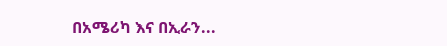በአሜሪካ እና በኢራን...